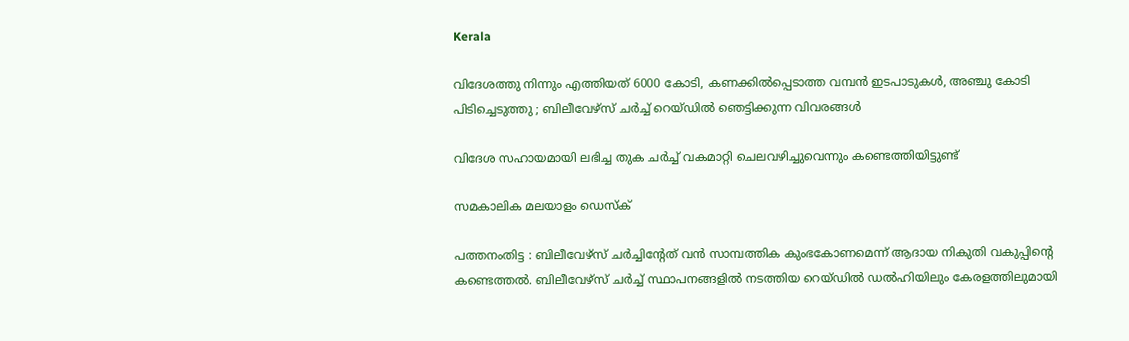Kerala

വിദേശത്തു നിന്നും എത്തിയത് 6000 കോടി, കണക്കില്‍പ്പെടാത്ത വമ്പന്‍ ഇടപാടുകള്‍, അഞ്ചു കോടി പിടിച്ചെടുത്തു ; ബിലീവേഴ്‌സ് ചര്‍ച്ച് റെയ്ഡില്‍ ഞെട്ടിക്കുന്ന വിവരങ്ങള്‍

വിദേശ സഹായമായി ലഭിച്ച തുക ചര്‍ച്ച് വകമാറ്റി ചെലവഴിച്ചുവെന്നും കണ്ടെത്തിയിട്ടുണ്ട്

സമകാലിക മലയാളം ഡെസ്ക്

പത്തനംതിട്ട : ബിലീവേഴ്‌സ് ചര്‍ച്ചിന്റേത് വന്‍ സാമ്പത്തിക കുംഭകോണമെന്ന് ആദായ നികുതി വകുപ്പിന്റെ കണ്ടെത്തല്‍. ബിലീവേഴ്‌സ് ചര്‍ച്ച് സ്ഥാപനങ്ങളില്‍ നടത്തിയ റെയ്ഡില്‍ ഡല്‍ഹിയിലും കേരളത്തിലുമായി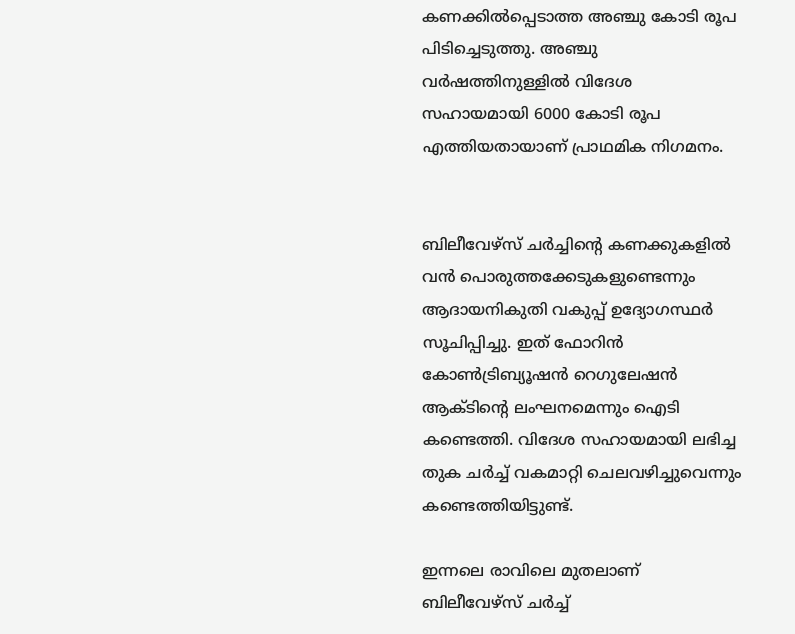കണക്കില്‍പ്പെടാത്ത അഞ്ചു കോടി രൂപ പിടിച്ചെടുത്തു. അഞ്ചു വര്‍ഷത്തിനുള്ളില്‍ വിദേശ സഹായമായി 6000 കോടി രൂപ എത്തിയതായാണ് പ്രാഥമിക നിഗമനം.


ബിലീവേഴ്‌സ് ചര്‍ച്ചിന്റെ കണക്കുകളില്‍ വന്‍ പൊരുത്തക്കേടുകളുണ്ടെന്നും ആദായനികുതി വകുപ്പ് ഉദ്യോഗസ്ഥര്‍ സൂചിപ്പിച്ചു. ഇത് ഫോറിന്‍ കോണ്‍ട്രിബ്യൂഷന്‍ റെഗുലേഷന്‍ ആക്ടിന്റെ ലംഘനമെന്നും ഐടി കണ്ടെത്തി. വിദേശ സഹായമായി ലഭിച്ച തുക ചര്‍ച്ച് വകമാറ്റി ചെലവഴിച്ചുവെന്നും കണ്ടെത്തിയിട്ടുണ്ട്.

ഇന്നലെ രാവിലെ മുതലാണ് ബിലീവേഴ്‌സ് ചര്‍ച്ച്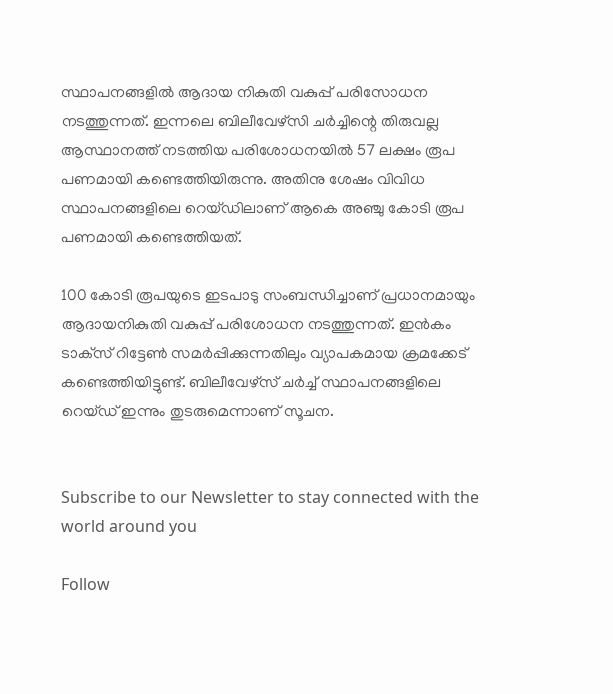സ്ഥാപനങ്ങളില്‍ ആദായ നികുതി വകുപ്പ് പരിസോധന നടത്തുന്നത്. ഇന്നലെ ബിലീവേഴ്‌സി ചര്‍ച്ചിന്റെ തിരുവല്ല ആസ്ഥാനത്ത് നടത്തിയ പരിശോധനയില്‍ 57 ലക്ഷം രൂപ പണമായി കണ്ടെത്തിയിരുന്നു. അതിനു ശേഷം വിവിധ സ്ഥാപനങ്ങളിലെ റെയ്ഡിലാണ് ആകെ അഞ്ചു കോടി രൂപ പണമായി കണ്ടെത്തിയത്.

100 കോടി രൂപയുടെ ഇടപാടു സംബന്ധിച്ചാണ് പ്രധാനമായും ആദായനികുതി വകുപ്പ് പരിശോധന നടത്തുന്നത്. ഇന്‍കം ടാക്‌സ് റിട്ടേണ്‍ സമര്‍പ്പിക്കുന്നതിലും വ്യാപകമായ ക്രമക്കേട് കണ്ടെത്തിയിട്ടുണ്ട്. ബിലീവേഴ്‌സ് ചര്‍ച്ച് സ്ഥാപനങ്ങളിലെ റെയ്ഡ് ഇന്നും തുടരുമെന്നാണ് സൂചന.


Subscribe to our Newsletter to stay connected with the world around you

Follow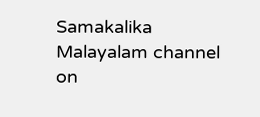Samakalika Malayalam channel on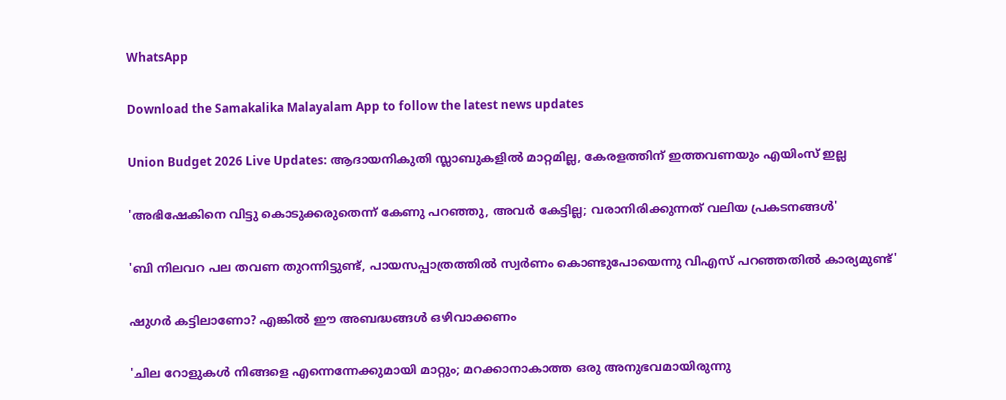WhatsApp

Download the Samakalika Malayalam App to follow the latest news updates

Union Budget 2026 Live Updates: ആദായനികുതി സ്ലാബുകളില്‍ മാറ്റമില്ല, കേരളത്തിന് ഇത്തവണയും എയിംസ് ഇല്ല

'അഭിഷേകിനെ വിട്ടു കൊടുക്കരുതെന്ന് കേണു പറഞ്ഞു, അവര്‍ കേട്ടില്ല; വരാനിരിക്കുന്നത് വലിയ പ്രകടനങ്ങള്‍'

'ബി നിലവറ പല തവണ തുറന്നിട്ടുണ്ട്, പായസപ്പാത്രത്തില്‍ സ്വര്‍ണം കൊണ്ടുപോയെന്നു വിഎസ് പറഞ്ഞതില്‍ കാര്യമുണ്ട്'

ഷുഗർ കട്ടിലാണോ? എങ്കിൽ ഈ അബദ്ധങ്ങൾ ഒഴിവാക്കണം

'ചില റോളുകൾ നിങ്ങളെ എന്നെന്നേക്കുമായി മാറ്റും; മറക്കാനാകാത്ത ഒരു അനുഭവമായിരുന്നു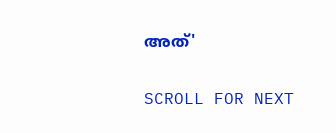അത്'

SCROLL FOR NEXT